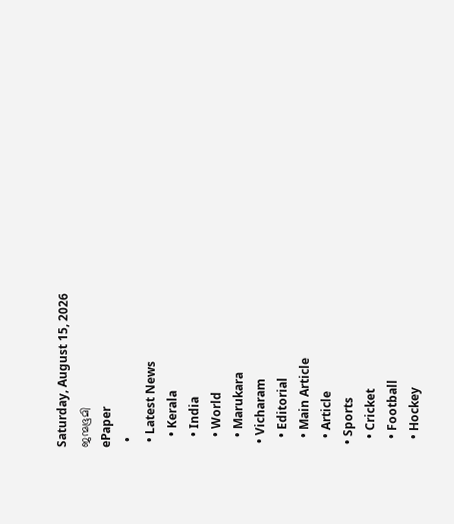Saturday, August 15, 2026
ജന്മഭൂമി
ePaper
  •
  • Latest News
    • Kerala
    • India
    • World
    • Marukara
  • Vicharam
    • Editorial
    • Main Article
    • Article
  • Sports
    • Cricket
    • Football
    • Hockey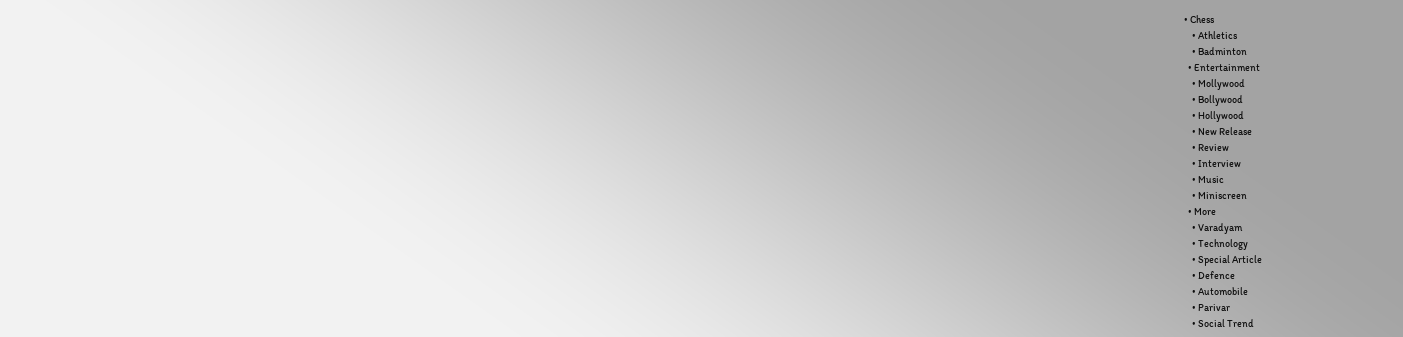• Chess
    • Athletics
    • Badminton
  • Entertainment
    • Mollywood
    • Bollywood
    • Hollywood
    • New Release
    • Review
    • Interview
    • Music
    • Miniscreen
  • More
    • Varadyam
    • Technology
    • Special Article
    • Defence
    • Automobile
    • Parivar
    • Social Trend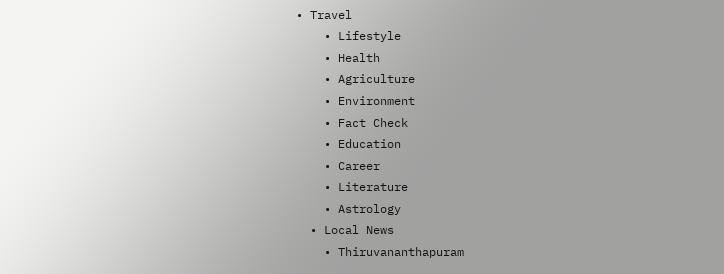• Travel
    • Lifestyle
    • Health
    • Agriculture
    • Environment
    • Fact Check
    • Education
    • Career
    • Literature
    • Astrology
  • Local News
    • Thiruvananthapuram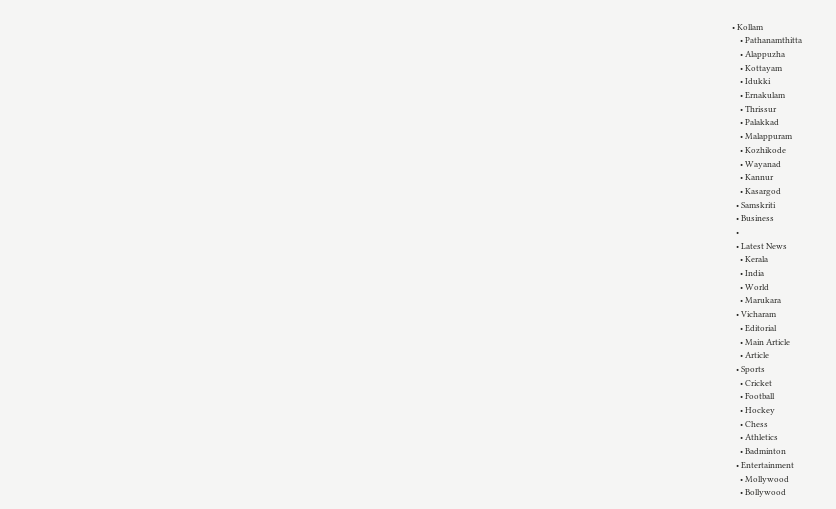• Kollam
    • Pathanamthitta
    • Alappuzha
    • Kottayam
    • Idukki
    • Ernakulam
    • Thrissur
    • Palakkad
    • Malappuram
    • Kozhikode
    • Wayanad
    • Kannur
    • Kasargod
  • Samskriti
  • Business
  •
  • Latest News
    • Kerala
    • India
    • World
    • Marukara
  • Vicharam
    • Editorial
    • Main Article
    • Article
  • Sports
    • Cricket
    • Football
    • Hockey
    • Chess
    • Athletics
    • Badminton
  • Entertainment
    • Mollywood
    • Bollywood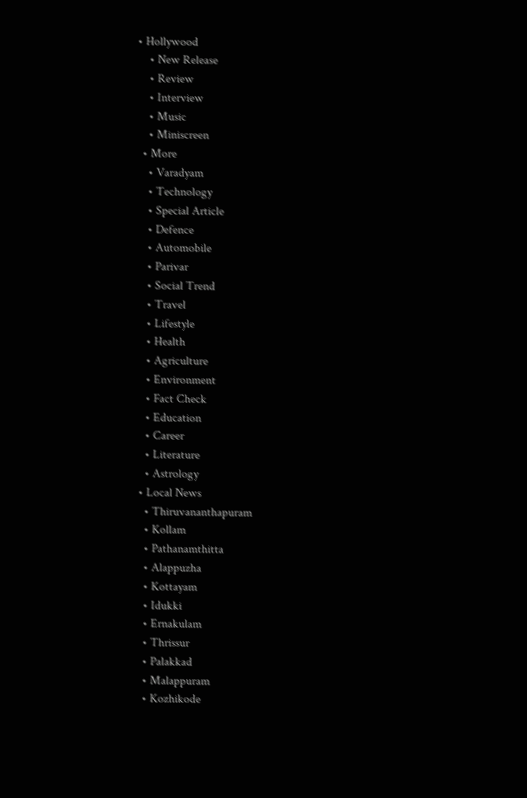• Hollywood
    • New Release
    • Review
    • Interview
    • Music
    • Miniscreen
  • More
    • Varadyam
    • Technology
    • Special Article
    • Defence
    • Automobile
    • Parivar
    • Social Trend
    • Travel
    • Lifestyle
    • Health
    • Agriculture
    • Environment
    • Fact Check
    • Education
    • Career
    • Literature
    • Astrology
  • Local News
    • Thiruvananthapuram
    • Kollam
    • Pathanamthitta
    • Alappuzha
    • Kottayam
    • Idukki
    • Ernakulam
    • Thrissur
    • Palakkad
    • Malappuram
    • Kozhikode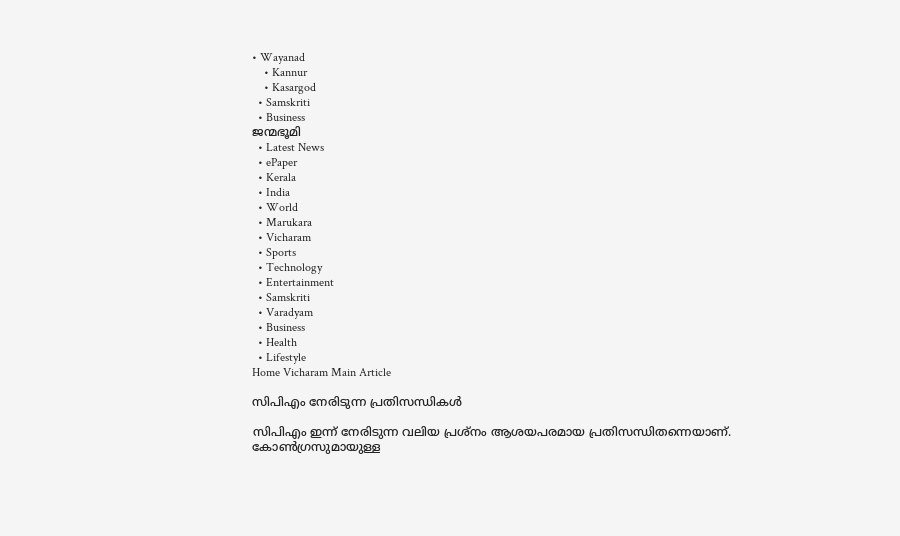• Wayanad
    • Kannur
    • Kasargod
  • Samskriti
  • Business
ജന്മഭൂമി
  • Latest News
  • ePaper
  • Kerala
  • India
  • World
  • Marukara
  • Vicharam
  • Sports
  • Technology
  • Entertainment
  • Samskriti
  • Varadyam
  • Business
  • Health
  • Lifestyle
Home Vicharam Main Article

സിപിഎം നേരിടുന്ന പ്രതിസന്ധികള്‍

സിപിഎം ഇന്ന് നേരിടുന്ന വലിയ പ്രശ്‌നം ആശയപരമായ പ്രതിസന്ധിതന്നെയാണ്. കോണ്‍ഗ്രസുമായുള്ള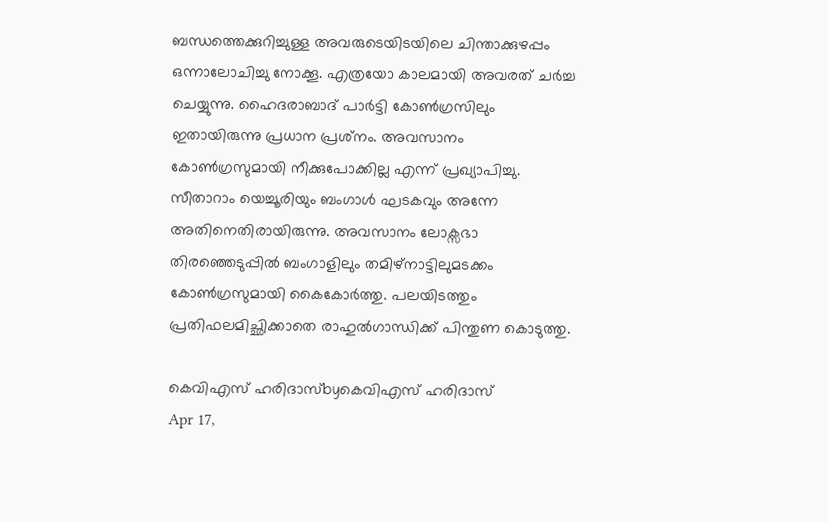ബന്ധത്തെക്കുറിച്ചുള്ള അവരുടെയിടയിലെ ചിന്താക്കുഴപ്പം ഒന്നാലോചിച്ചു നോക്കൂ. എത്രയോ കാലമായി അവരത് ചര്‍ച്ച ചെയ്യുന്നു. ഹൈദരാബാദ് പാര്‍ട്ടി കോണ്‍ഗ്രസിലും ഇതായിരുന്നു പ്രധാന പ്രശ്‌നം. അവസാനം കോണ്‍ഗ്രസുമായി നീക്കുപോക്കില്ല എന്ന് പ്രഖ്യാപിച്ചു. സീതാറാം യെച്ചൂരിയും ബംഗാള്‍ ഘടകവും അന്നേ അതിനെതിരായിരുന്നു. അവസാനം ലോക്സഭാ തിരഞ്ഞെടുപ്പില്‍ ബംഗാളിലും തമിഴ്നാട്ടിലുമടക്കം കോണ്‍ഗ്രസുമായി കൈകോര്‍ത്തു. പലയിടത്തും പ്രതിഫലമിച്ഛിക്കാതെ രാഹുല്‍ഗാന്ധിക്ക് പിന്തുണ കൊടുത്തു.

കെവിഎസ് ഹരിദാസ്byകെവിഎസ് ഹരിദാസ്
Apr 17,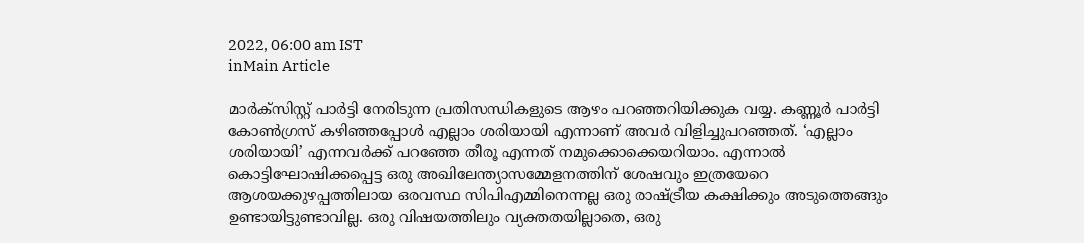2022, 06:00 am IST
inMain Article

മാര്‍ക്‌സിസ്റ്റ് പാര്‍ട്ടി നേരിടുന്ന പ്രതിസന്ധികളുടെ ആഴം പറഞ്ഞറിയിക്കുക വയ്യ. കണ്ണൂര്‍ പാര്‍ട്ടി കോണ്‍ഗ്രസ് കഴിഞ്ഞപ്പോള്‍ എല്ലാം ശരിയായി എന്നാണ് അവര്‍ വിളിച്ചുപറഞ്ഞത്. ‘എല്ലാം ശരിയായി’ എന്നവര്‍ക്ക് പറഞ്ഞേ തീരൂ എന്നത് നമുക്കൊക്കെയറിയാം. എന്നാല്‍ കൊട്ടിഘോഷിക്കപ്പെട്ട ഒരു അഖിലേന്ത്യാസമ്മേളനത്തിന് ശേഷവും ഇത്രയേറെ ആശയക്കുഴപ്പത്തിലായ ഒരവസ്ഥ സിപിഎമ്മിനെന്നല്ല ഒരു രാഷ്‌ട്രീയ കക്ഷിക്കും അടുത്തെങ്ങും ഉണ്ടായിട്ടുണ്ടാവില്ല. ഒരു വിഷയത്തിലും വ്യക്തതയില്ലാതെ, ഒരു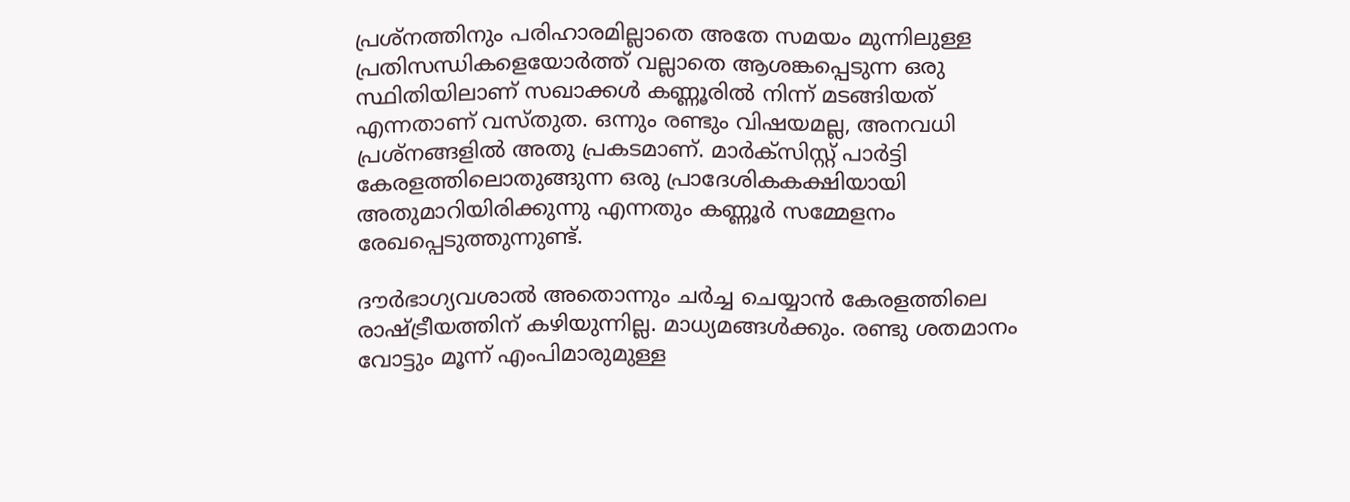പ്രശ്‌നത്തിനും പരിഹാരമില്ലാതെ അതേ സമയം മുന്നിലുള്ള പ്രതിസന്ധികളെയോര്‍ത്ത് വല്ലാതെ ആശങ്കപ്പെടുന്ന ഒരു സ്ഥിതിയിലാണ് സഖാക്കള്‍ കണ്ണൂരില്‍ നിന്ന് മടങ്ങിയത് എന്നതാണ് വസ്തുത. ഒന്നും രണ്ടും വിഷയമല്ല, അനവധി പ്രശ്‌നങ്ങളില്‍ അതു പ്രകടമാണ്. മാര്‍ക്‌സിസ്റ്റ് പാര്‍ട്ടി കേരളത്തിലൊതുങ്ങുന്ന ഒരു പ്രാദേശികകക്ഷിയായി അതുമാറിയിരിക്കുന്നു എന്നതും കണ്ണൂര്‍ സമ്മേളനം രേഖപ്പെടുത്തുന്നുണ്ട്.

ദൗര്‍ഭാഗ്യവശാല്‍ അതൊന്നും ചര്‍ച്ച ചെയ്യാന്‍ കേരളത്തിലെ രാഷ്‌ട്രീയത്തിന് കഴിയുന്നില്ല. മാധ്യമങ്ങള്‍ക്കും. രണ്ടു ശതമാനം വോട്ടും മൂന്ന് എംപിമാരുമുള്ള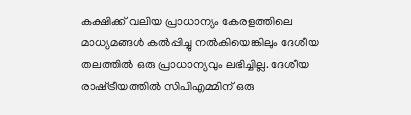കക്ഷിക്ക് വലിയ പ്രാധാന്യം കേരളത്തിലെ മാധ്യമങ്ങള്‍ കല്‍പ്പിച്ചു നല്‍കിയെങ്കിലും ദേശീയ തലത്തില്‍ ഒരു പ്രാധാന്യവും ലഭിച്ചില്ല. ദേശീയ രാഷ്‌ട്രീയത്തില്‍ സിപിഎമ്മിന് ഒരു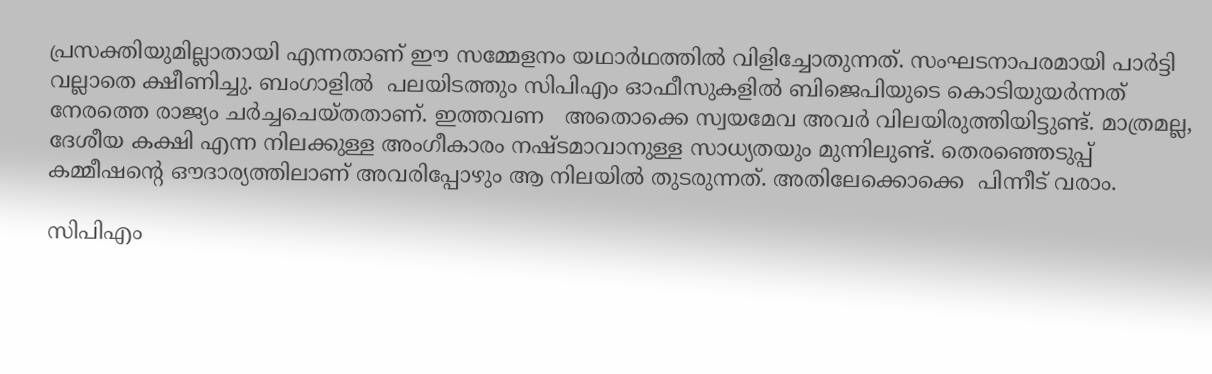പ്രസക്തിയുമില്ലാതായി എന്നതാണ് ഈ സമ്മേളനം യഥാര്‍ഥത്തില്‍ വിളിച്ചോതുന്നത്. സംഘടനാപരമായി പാര്‍ട്ടി വല്ലാതെ ക്ഷീണിച്ചു. ബംഗാളില്‍  പലയിടത്തും സിപിഎം ഓഫീസുകളില്‍ ബിജെപിയുടെ കൊടിയുയര്‍ന്നത് നേരത്തെ രാജ്യം ചര്‍ച്ചചെയ്തതാണ്. ഇത്തവണ   അതൊക്കെ സ്വയമേവ അവര്‍ വിലയിരുത്തിയിട്ടുണ്ട്. മാത്രമല്ല, ദേശീയ കക്ഷി എന്ന നിലക്കുള്ള അംഗീകാരം നഷ്ടമാവാനുള്ള സാധ്യതയും മുന്നിലുണ്ട്. തെരഞ്ഞെടുപ്പ് കമ്മീഷന്റെ ഔദാര്യത്തിലാണ് അവരിപ്പോഴും ആ നിലയില്‍ തുടരുന്നത്. അതിലേക്കൊക്കെ  പിന്നീട് വരാം.

സിപിഎം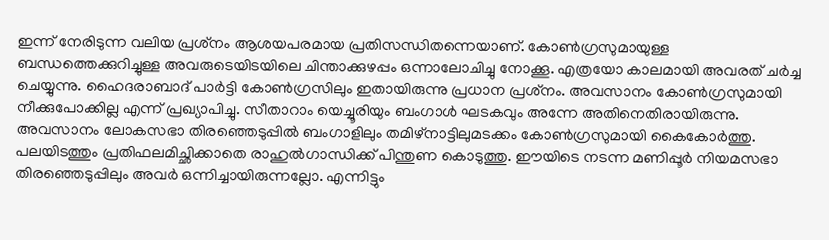ഇന്ന് നേരിടുന്ന വലിയ പ്രശ്‌നം ആശയപരമായ പ്രതിസന്ധിതന്നെയാണ്. കോണ്‍ഗ്രസുമായുള്ള ബന്ധത്തെക്കുറിച്ചുള്ള അവരുടെയിടയിലെ ചിന്താക്കുഴപ്പം ഒന്നാലോചിച്ചു നോക്കൂ. എത്രയോ കാലമായി അവരത് ചര്‍ച്ച ചെയ്യുന്നു. ഹൈദരാബാദ് പാര്‍ട്ടി കോണ്‍ഗ്രസിലും ഇതായിരുന്നു പ്രധാന പ്രശ്‌നം. അവസാനം കോണ്‍ഗ്രസുമായി നീക്കുപോക്കില്ല എന്ന് പ്രഖ്യാപിച്ചു. സീതാറാം യെച്ചൂരിയും ബംഗാള്‍ ഘടകവും അന്നേ അതിനെതിരായിരുന്നു. അവസാനം ലോകസഭാ തിരഞ്ഞെടുപ്പില്‍ ബംഗാളിലും തമിഴ്നാട്ടിലുമടക്കം കോണ്‍ഗ്രസുമായി കൈകോര്‍ത്തു. പലയിടത്തും പ്രതിഫലമിച്ഛിക്കാതെ രാഹുല്‍ഗാന്ധിക്ക് പിന്തുണ കൊടുത്തു. ഈയിടെ നടന്ന മണിപ്പൂര്‍ നിയമസഭാ തിരഞ്ഞെടുപ്പിലും അവര്‍ ഒന്നിച്ചായിരുന്നല്ലോ. എന്നിട്ടും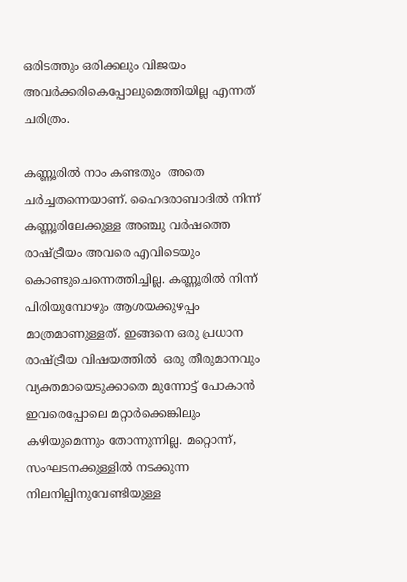ഒരിടത്തും ഒരിക്കലും വിജയം അവര്‍ക്കരികെപ്പോലുമെത്തിയില്ല എന്നത് ചരിത്രം.

കണ്ണൂരില്‍ നാം കണ്ടതും  അതെ ചര്‍ച്ചതന്നെയാണ്. ഹൈദരാബാദില്‍ നിന്ന് കണ്ണൂരിലേക്കുള്ള അഞ്ചു വര്‍ഷത്തെ രാഷ്‌ട്രീയം അവരെ എവിടെയും കൊണ്ടുചെന്നെത്തിച്ചില്ല. കണ്ണൂരില്‍ നിന്ന് പിരിയുമ്പോഴും ആശയക്കുഴപ്പം മാത്രമാണുള്ളത്. ഇങ്ങനെ ഒരു പ്രധാന രാഷ്‌ട്രീയ വിഷയത്തില്‍  ഒരു തീരുമാനവും വ്യക്തമായെടുക്കാതെ മുന്നോട്ട് പോകാന്‍ ഇവരെപ്പോലെ മറ്റാര്‍ക്കെങ്കിലും കഴിയുമെന്നും തോന്നുന്നില്ല. മറ്റൊന്ന്, സംഘടനക്കുള്ളില്‍ നടക്കുന്ന നിലനില്പിനുവേണ്ടിയുള്ള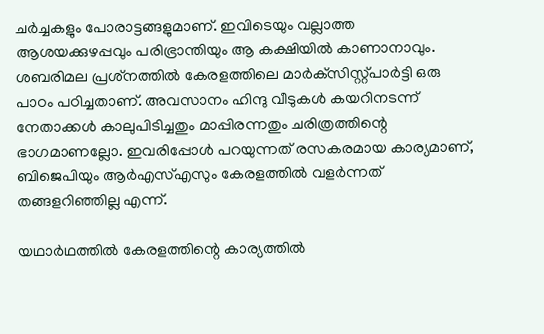ചര്‍ച്ചകളും പോരാട്ടങ്ങളുമാണ്. ഇവിടെയും വല്ലാത്ത ആശയക്കുഴപ്പവും പരിഭ്രാന്തിയും ആ കക്ഷിയില്‍ കാണാനാവും. ശബരിമല പ്രശ്‌നത്തില്‍ കേരളത്തിലെ മാര്‍ക്‌സിസ്റ്റ്പാര്‍ട്ടി ഒരു പാഠം പഠിച്ചതാണ്. അവസാനം ഹിന്ദു വീടുകള്‍ കയറിനടന്ന് നേതാക്കള്‍ കാലുപിടിച്ചതും മാപ്പിരന്നതും ചരിത്രത്തിന്റെ ഭാഗമാണല്ലോ. ഇവരിപ്പോള്‍ പറയുന്നത് രസകരമായ കാര്യമാണ്, ബിജെപിയും ആര്‍എസ്എസും കേരളത്തില്‍ വളര്‍ന്നത് തങ്ങളറിഞ്ഞില്ല എന്ന്.

യഥാര്‍ഥത്തില്‍ കേരളത്തിന്റെ കാര്യത്തില്‍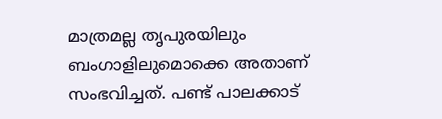മാത്രമല്ല തൃപുരയിലും ബംഗാളിലുമൊക്കെ അതാണ് സംഭവിച്ചത്. പണ്ട് പാലക്കാട്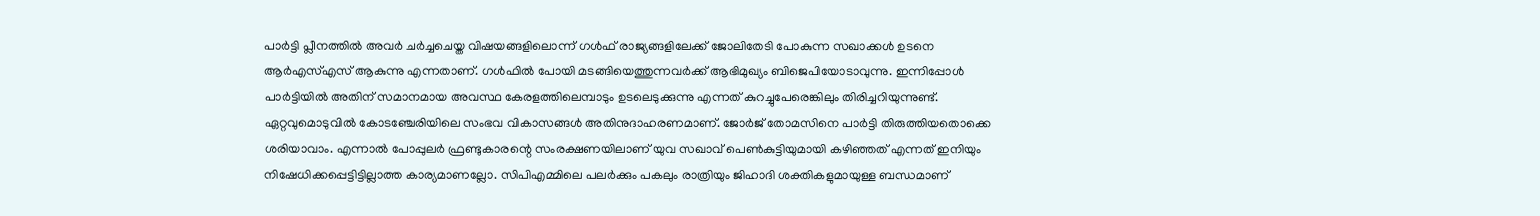പാര്‍ട്ടി പ്ലീനത്തില്‍ അവര്‍ ചര്‍ച്ചചെയ്ത വിഷയങ്ങളിലൊന്ന് ഗള്‍ഫ് രാജ്യങ്ങളിലേക്ക് ജോലിതേടി പോകുന്ന സഖാക്കള്‍ ഉടനെ ആര്‍എസ്എസ് ആകുന്നു എന്നതാണ്. ഗള്‍ഫില്‍ പോയി മടങ്ങിയെത്തുന്നവര്‍ക്ക് ആഭിമുഖ്യം ബിജെപിയോടാവുന്നു. ഇന്നിപ്പോള്‍ പാര്‍ട്ടിയില്‍ അതിന് സമാനമായ അവസ്ഥ കേരളത്തിലെമ്പാടും ഉടലെടുക്കുന്നു എന്നത് കുറച്ചുപേരെങ്കിലും തിരിച്ചറിയുന്നുണ്ട്. ഏറ്റവുമൊടുവില്‍ കോടഞ്ചേരിയിലെ സംഭവ വികാസങ്ങള്‍ അതിനുദാഹരണമാണ്. ജോര്‍ജ് തോമസിനെ പാര്‍ട്ടി തിരുത്തിയതൊക്കെ ശരിയാവാം. എന്നാല്‍ പോപ്പുലര്‍ ഫ്രണ്ടുകാരന്റെ സംരക്ഷണയിലാണ് യുവ സഖാവ് പെണ്‍കുട്ടിയുമായി കഴിഞ്ഞത് എന്നത് ഇനിയും നിഷേധിക്കപ്പെട്ടിട്ടില്ലാത്ത കാര്യമാണല്ലോ. സിപിഎമ്മിലെ പലര്‍ക്കും പകലും രാത്രിയും ജിഹാദി ശക്തികളുമായുള്ള ബന്ധമാണ്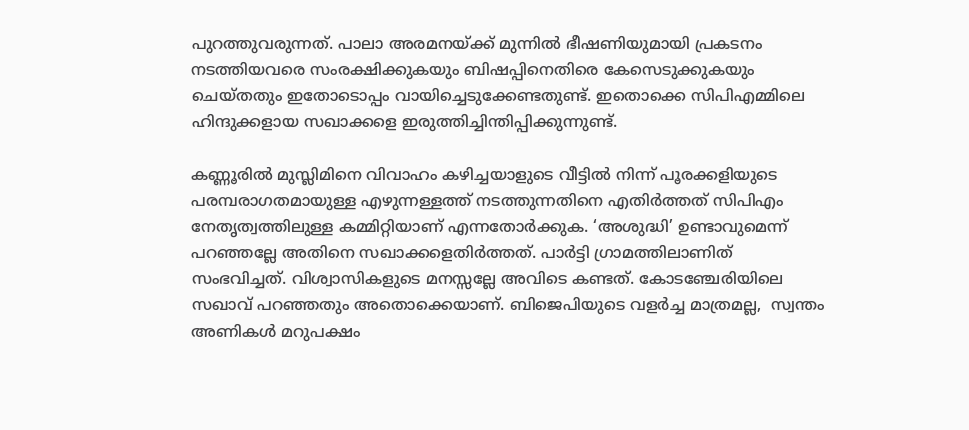പുറത്തുവരുന്നത്. പാലാ അരമനയ്‌ക്ക് മുന്നില്‍ ഭീഷണിയുമായി പ്രകടനം നടത്തിയവരെ സംരക്ഷിക്കുകയും ബിഷപ്പിനെതിരെ കേസെടുക്കുകയും ചെയ്തതും ഇതോടൊപ്പം വായിച്ചെടുക്കേണ്ടതുണ്ട്. ഇതൊക്കെ സിപിഎമ്മിലെ ഹിന്ദുക്കളായ സഖാക്കളെ ഇരുത്തിച്ചിന്തിപ്പിക്കുന്നുണ്ട്.

കണ്ണൂരില്‍ മുസ്ലിമിനെ വിവാഹം കഴിച്ചയാളുടെ വീട്ടില്‍ നിന്ന് പൂരക്കളിയുടെ പരമ്പരാഗതമായുള്ള എഴുന്നള്ളത്ത് നടത്തുന്നതിനെ എതിര്‍ത്തത് സിപിഎം നേതൃത്വത്തിലുള്ള കമ്മിറ്റിയാണ് എന്നതോര്‍ക്കുക. ‘അശുദ്ധി’ ഉണ്ടാവുമെന്ന് പറഞ്ഞല്ലേ അതിനെ സഖാക്കളെതിര്‍ത്തത്. പാര്‍ട്ടി ഗ്രാമത്തിലാണിത് സംഭവിച്ചത്. വിശ്വാസികളുടെ മനസ്സല്ലേ അവിടെ കണ്ടത്. കോടഞ്ചേരിയിലെ സഖാവ് പറഞ്ഞതും അതൊക്കെയാണ്. ബിജെപിയുടെ വളര്‍ച്ച മാത്രമല്ല,  സ്വന്തം അണികള്‍ മറുപക്ഷം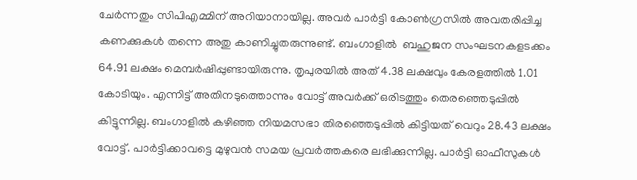ചേര്‍ന്നതും സിപിഎമ്മിന് അറിയാനായില്ല. അവര്‍ പാര്‍ട്ടി കോണ്‍ഗ്രസില്‍ അവതരിപ്പിച്ച കണക്കുകള്‍ തന്നെ അതു കാണിച്ചുതരുന്നുണ്ട്. ബംഗാളില്‍  ബഹുജന സംഘടനകളടക്കം 64.91 ലക്ഷം മെമ്പര്‍ഷിപ്പുണ്ടായിരുന്നു. തൃപുരയില്‍ അത് 4.38 ലക്ഷവും കേരളത്തില്‍ 1.01 കോടിയും. എന്നിട്ട് അതിനടുത്തൊന്നും വോട്ട് അവര്‍ക്ക് ഒരിടത്തും തെരഞ്ഞെടുപ്പില്‍ കിട്ടുന്നില്ല. ബംഗാളില്‍ കഴിഞ്ഞ നിയമസഭാ തിരഞ്ഞെടുപ്പില്‍ കിട്ടിയത് വെറും 28.43 ലക്ഷം വോട്ട്. പാര്‍ട്ടിക്കാവട്ടെ മുഴുവന്‍ സമയ പ്രവര്‍ത്തകരെ ലഭിക്കുന്നില്ല. പാര്‍ട്ടി ഓഫീസുകള്‍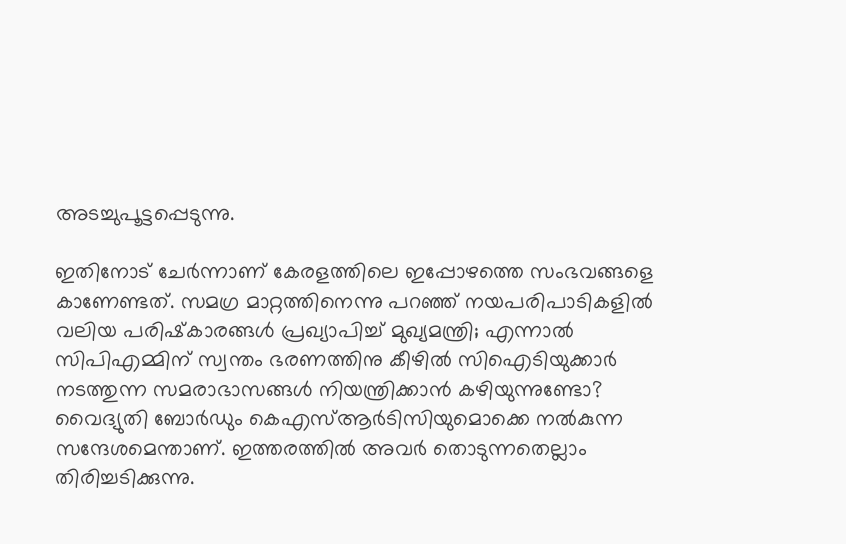അടച്ചുപൂട്ടപ്പെടുന്നു.

ഇതിനോട് ചേര്‍ന്നാണ് കേരളത്തിലെ ഇപ്പോഴത്തെ സംഭവങ്ങളെ  കാണേണ്ടത്. സമഗ്ര മാറ്റത്തിനെന്നു പറഞ്ഞ് നയപരിപാടികളില്‍ വലിയ പരിഷ്‌കാരങ്ങള്‍ പ്രഖ്യാപിച്ച് മുഖ്യമന്ത്രി; എന്നാല്‍ സിപിഎമ്മിന് സ്വന്തം ഭരണത്തിനു കീഴില്‍ സിഐടിയുക്കാര്‍ നടത്തുന്ന സമരാഭാസങ്ങള്‍ നിയന്ത്രിക്കാന്‍ കഴിയുന്നുണ്ടോ? വൈദ്യുതി ബോര്‍ഡും കെഎസ്ആര്‍ടിസിയുമൊക്കെ നല്‍കുന്ന സന്ദേശമെന്താണ്. ഇത്തരത്തില്‍ അവര്‍ തൊടുന്നതെല്ലാം തിരിച്ചടിക്കുന്നു.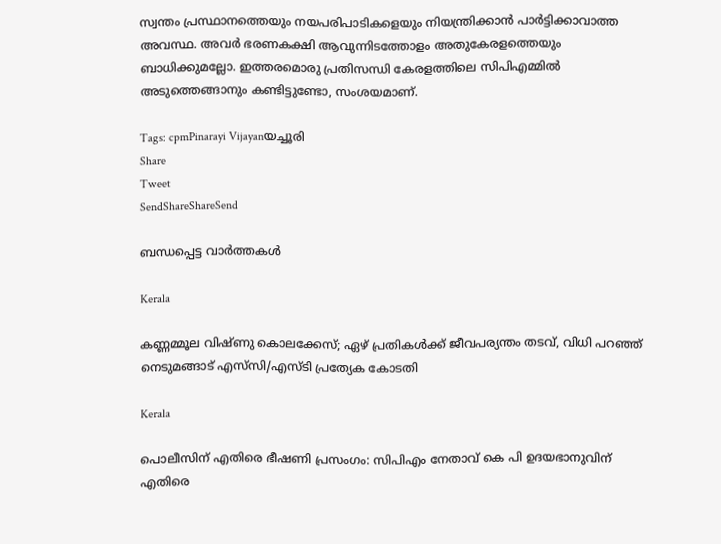സ്വന്തം പ്രസ്ഥാനത്തെയും നയപരിപാടികളെയും നിയന്ത്രിക്കാന്‍ പാര്‍ട്ടിക്കാവാത്ത അവസ്ഥ. അവര്‍ ഭരണകക്ഷി ആവുന്നിടത്തോളം അതുകേരളത്തെയും ബാധിക്കുമല്ലോ. ഇത്തരമൊരു പ്രതിസന്ധി കേരളത്തിലെ സിപിഎമ്മില്‍ അടുത്തെങ്ങാനും കണ്ടിട്ടുണ്ടോ, സംശയമാണ്.

Tags: cpmPinarayi Vijayanയച്ചൂരി
Share
Tweet
SendShareShareSend

ബന്ധപ്പെട്ട വാര്‍ത്തകള്‍

Kerala

കണ്ണമ്മൂല വിഷ്‌ണു കൊലക്കേസ്; ഏഴ് പ്രതികൾക്ക് ജീവപര്യന്തം തടവ്, വിധി പറഞ്ഞ് നെടുമങ്ങാട് എസ്‌സി/എസ്‌ടി പ്രത്യേക കോടതി

Kerala

പൊലീസിന് എതിരെ ഭീഷണി പ്രസംഗം: സിപിഎം നേതാവ് കെ പി ഉദയഭാനുവിന് എതിരെ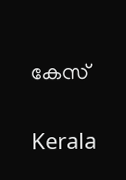കേസ്

Kerala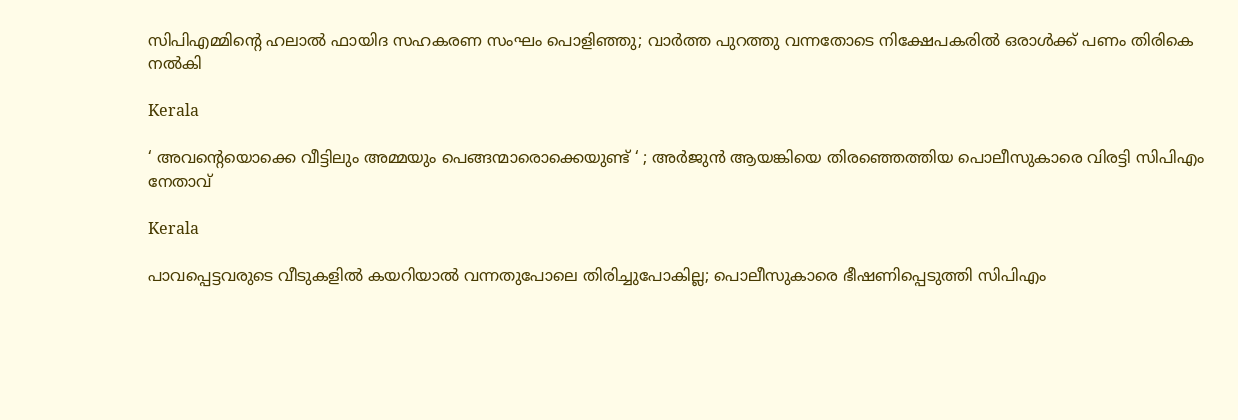സിപിഎമ്മിന്റെ ഹലാല്‍ ഫായിദ സഹകരണ സംഘം പൊളിഞ്ഞു; വാർത്ത പുറത്തു വന്നതോടെ നിക്ഷേപകരിൽ ഒരാൾക്ക് പണം തിരികെ നൽകി

Kerala

‘ അവന്റെയൊക്കെ വീട്ടിലും അമ്മയും പെങ്ങന്മാരൊക്കെയുണ്ട് ‘ ; അർജുൻ ആയങ്കിയെ തിരഞ്ഞെത്തിയ പൊലീസുകാരെ വിരട്ടി സിപിഎം നേതാവ്

Kerala

പാവപ്പെട്ടവരുടെ വീടുകളില്‍ കയറിയാല്‍ വന്നതുപോലെ തിരിച്ചുപോകില്ല; പൊലീസുകാരെ ഭീഷണിപ്പെടുത്തി സിപിഎം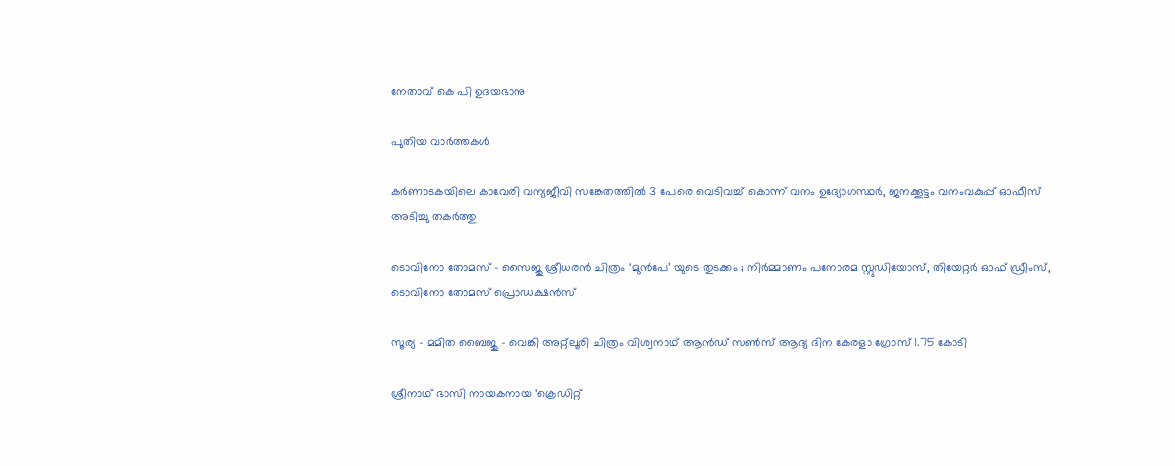നേതാവ് കെ പി ഉദയഭാനു

പുതിയ വാര്‍ത്തകള്‍

കര്‍ണാടകയിലെ കാവേരി വന്യജീവി സങ്കേതത്തില്‍ 3 പേരെ വെടിവച്ച് കൊന്ന് വനം ഉദ്യോഗസ്ഥര്‍, ജനക്കൂട്ടം വനംവകുപ്പ് ഓഫീസ് അടിച്ചു തകര്‍ത്തു

ടൊവിനോ തോമസ് – സൈജു ശ്രീധരൻ ചിത്രം ‘മുൻപേ’ യുടെ തുടക്കം ; നിർമ്മാണം പനോരമ സ്റ്റുഡിയോസ്, തിയേറ്റർ ഓഫ് ഡ്രീംസ്, ടൊവിനോ തോമസ് പ്രൊഡക്ഷൻസ്

സൂര്യ – മമിത ബൈജു – വെങ്കി അറ്റ്ലൂരി ചിത്രം വിശ്വനാഥ് ആൻഡ് സൺസ് ആദ്യ ദിന കേരളാ ഗ്രോസ് 1.75 കോടി

ശ്രീനാഥ് ഭാസി നായകനായ ‘ക്രെഡിറ്റ്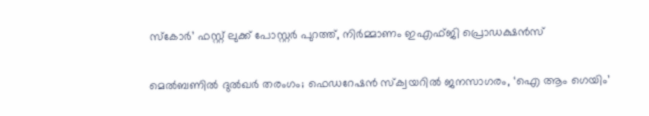സ്കോർ’ ഫസ്റ്റ് ലുക്ക് പോസ്റ്റർ പുറത്ത്, നിർമ്മാണം ഇഎഫ്ജി പ്രൊഡക്ഷൻസ്

മെൽബണിൽ ദുൽഖർ തരംഗം; ഫെഡറേഷൻ സ്ക്വയറിൽ ജനസാഗരം, ‘ഐ ആം ഗെയിം’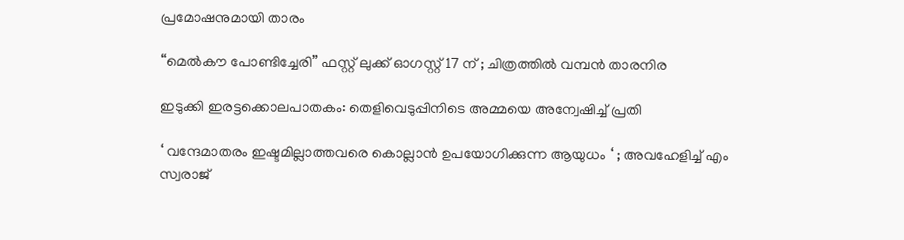പ്രമോഷനുമായി താരം

“മെൽകൗ പോണ്ടിച്ചേരി” ഫസ്റ്റ് ലുക്ക് ഓഗസ്റ്റ് 17 ന് ; ചിത്രത്തിൽ വമ്പൻ താരനിര

ഇടുക്കി ഇരട്ടക്കൊലപാതകം: തെളിവെടുപ്പിനിടെ അമ്മയെ അന്വേഷിച്ച് പ്രതി

‘ വന്ദേമാതരം ഇഷ്ടമില്ലാത്തവരെ കൊല്ലാൻ ഉപയോഗിക്കുന്ന ആയുധം ‘ ; അവഹേളിച്ച് എം സ്വരാജ്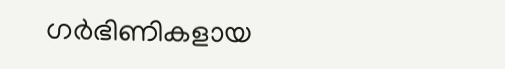ഗര്‍ഭിണികളായ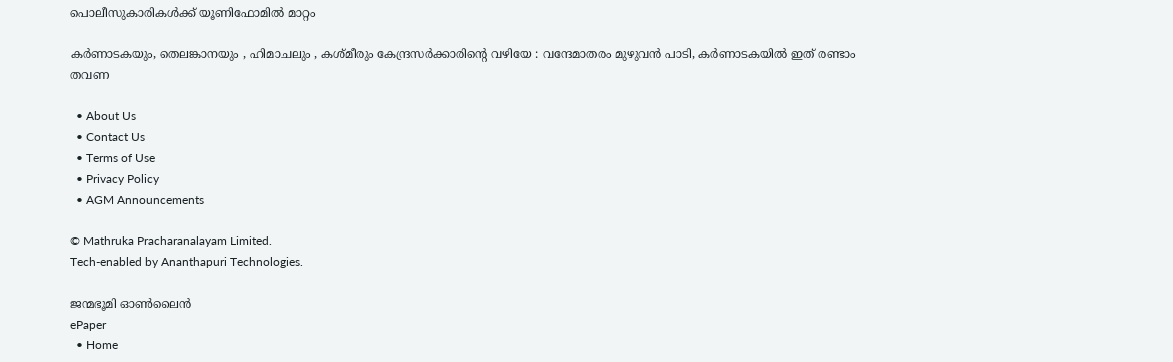പൊലീസുകാരികള്‍ക്ക് യൂണിഫോമില്‍ മാറ്റം

കർണാടകയും, തെലങ്കാനയും , ഹിമാചലും , കശ്മീരും കേന്ദ്രസർക്കാരിന്റെ വഴിയേ : വന്ദേമാതരം മുഴുവൻ പാടി, കർണാടകയിൽ ഇത് രണ്ടാം തവണ

  • About Us
  • Contact Us
  • Terms of Use
  • Privacy Policy
  • AGM Announcements

© Mathruka Pracharanalayam Limited.
Tech-enabled by Ananthapuri Technologies.

ജന്മഭൂമി ഓണ്‍ലൈന്‍
ePaper
  • Home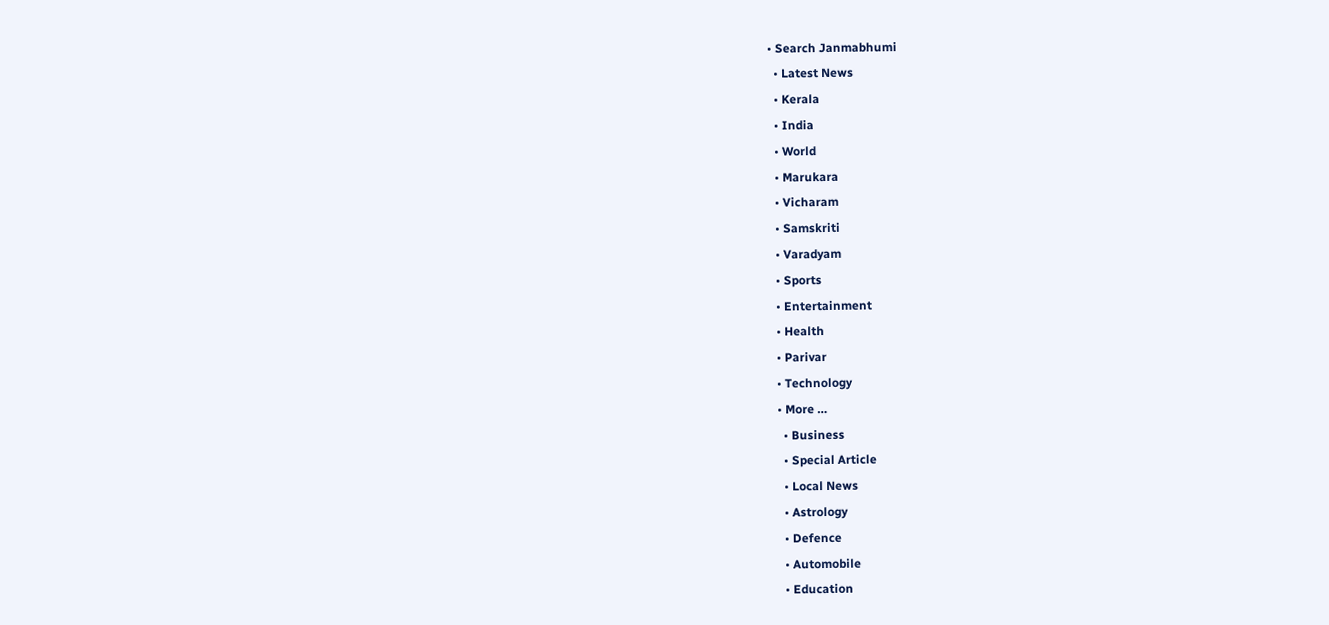• Search Janmabhumi
  • Latest News
  • Kerala
  • India
  • World
  • Marukara
  • Vicharam
  • Samskriti
  • Varadyam
  • Sports
  • Entertainment
  • Health
  • Parivar
  • Technology
  • More …
    • Business
    • Special Article
    • Local News
    • Astrology
    • Defence
    • Automobile
    • Education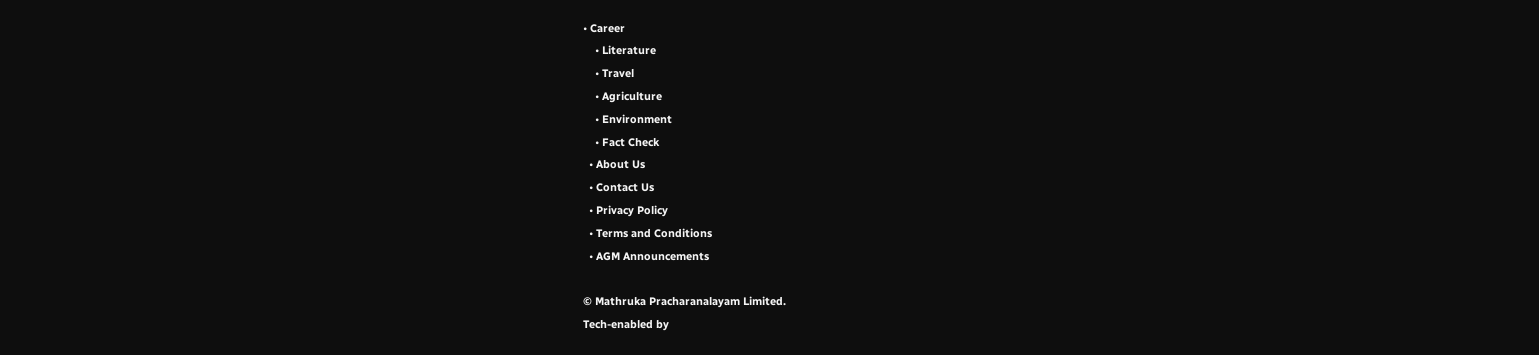• Career
    • Literature
    • Travel
    • Agriculture
    • Environment
    • Fact Check
  • About Us
  • Contact Us
  • Privacy Policy
  • Terms and Conditions
  • AGM Announcements

© Mathruka Pracharanalayam Limited.
Tech-enabled by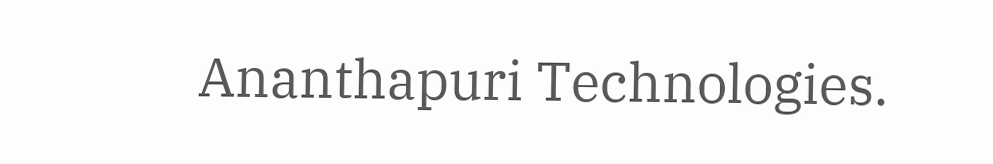Ananthapuri Technologies.